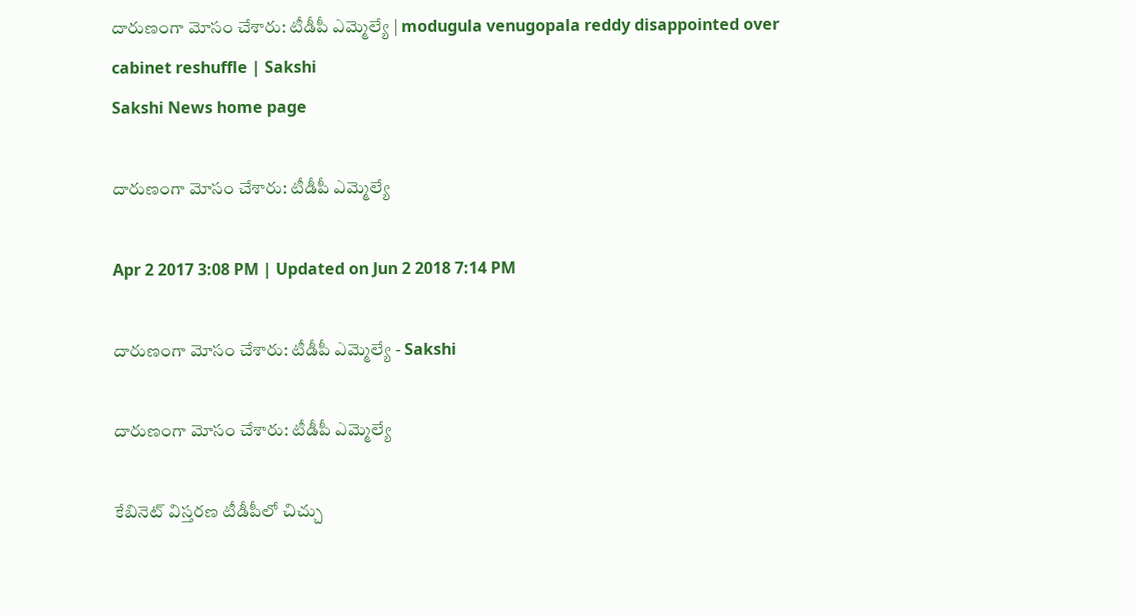దారుణంగా మోసం చేశారు: టీడీపీ ఎమ్మెల్యే | modugula venugopala reddy disappointed over cabinet reshuffle | Sakshi
Sakshi News home page

దారుణంగా మోసం చేశారు: టీడీపీ ఎమ్మెల్యే

Apr 2 2017 3:08 PM | Updated on Jun 2 2018 7:14 PM

దారుణంగా మోసం చేశారు: టీడీపీ ఎమ్మెల్యే - Sakshi

దారుణంగా మోసం చేశారు: టీడీపీ ఎమ్మెల్యే

కేబినెట్ విస్తరణ టీడీపీలో చిచ్చు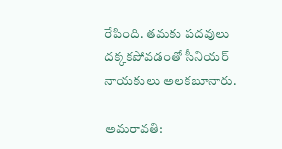రేపింది. తమకు పదవులు దక్కకపోవడంతో సీనియర్ నాయకులు అలకబూనారు.

అమరావతి: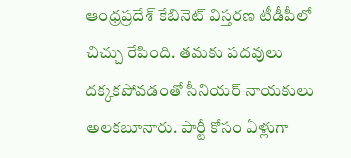ఆంధ్రప్రదేశ్‌ కేబినెట్ విస్తరణ టీడీపీలో చిచ్చు రేపింది. తమకు పదవులు దక్కకపోవడంతో సీనియర్ నాయకులు అలకబూనారు. పార్టీ కోసం ఏళ్లుగా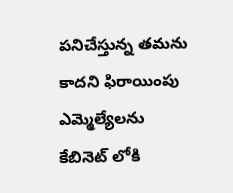పనిచేస్తున్న తమను కాదని ఫిరాయింపు ఎమ్మెల్యేలను కేబినెట్ లోకి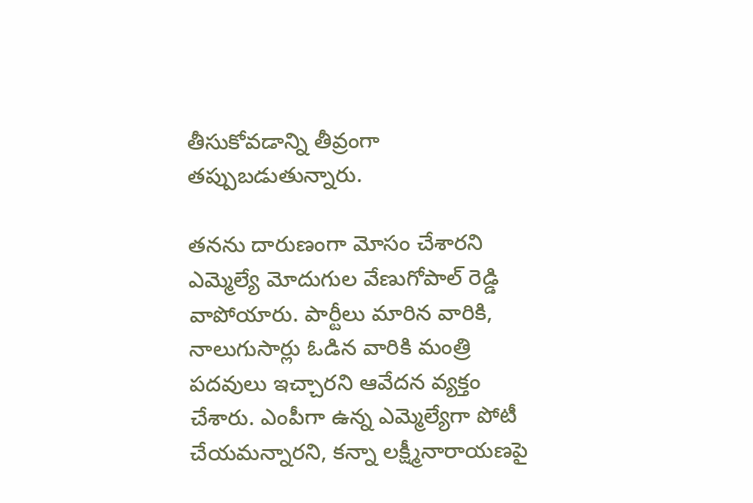తీసుకోవడాన్ని తీవ్రంగా తప్పుబడుతున్నారు.

తనను దారుణంగా మోసం చేశారని ఎమ్మెల్యే మోదుగుల వేణుగోపాల్ రెడ్డి వాపోయారు. పార్టీలు మారిన వారికి, నాలుగుసార్లు ఓడిన వారికి మంత్రి పదవులు ఇచ్చారని ఆవేదన వ్యక్తం చేశారు. ఎంపీగా ఉన్న ఎమ్మెల్యేగా పోటీ చేయమన్నారని, కన్నా లక్ష్మీనారాయణపై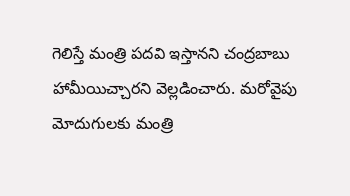గెలిస్తే మంత్రి పదవి ఇస్తానని చంద్రబాబు హామీయిచ్చారని వెల్లడించారు. మరోవైపు మోదుగులకు మంత్రి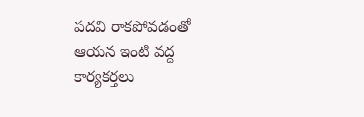పదవి రాకపోవడంతో ఆయన ఇంటి వద్ద కార్యకర్తలు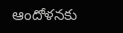ఆందోళనకు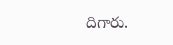దిగారు.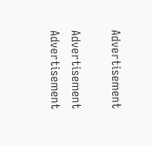Advertisement

Advertisement
Advertisement